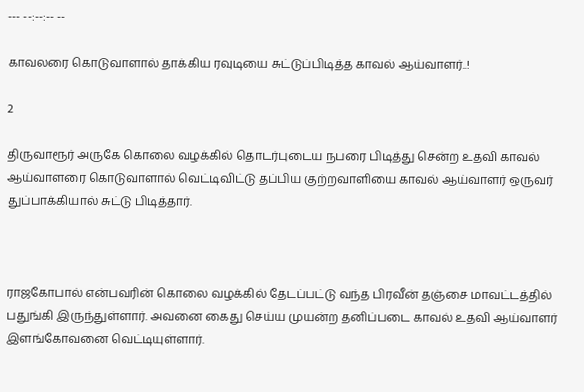--- --:--:-- --

காவலரை கொடுவாளால் தாக்கிய ரவுடியை சுட்டுப்பிடித்த காவல் ஆய்வாளர்..!

2

திருவாரூர் அருகே கொலை வழக்கில் தொடர்புடைய நபரை பிடித்து சென்ற உதவி காவல் ஆய்வாளரை கொடுவாளால் வெட்டிவிட்டு தப்பிய குற்றவாளியை காவல் ஆய்வாளர் ஒருவர் துப்பாக்கியால் சுட்டு பிடித்தார்.



ராஜகோபால் என்பவரின் கொலை வழக்கில் தேடப்பட்டு வந்த பிரவீன் தஞ்சை மாவட்டத்தில் பதுங்கி இருந்துள்ளார். அவனை கைது செய்ய முயன்ற தனிப்படை காவல் உதவி ஆய்வாளர் இளங்கோவனை வெட்டியுள்ளார்.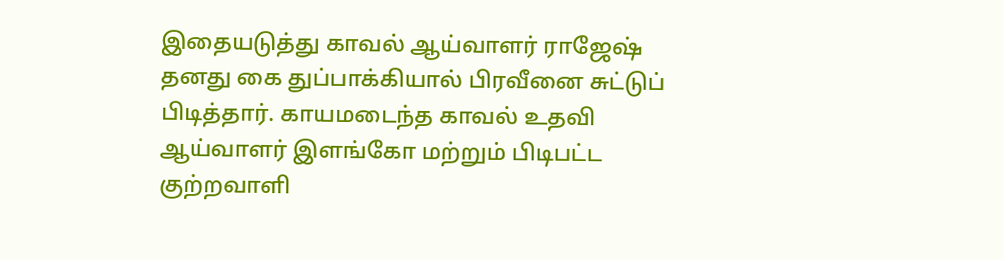இதையடுத்து காவல் ஆய்வாளர் ராஜேஷ் தனது கை துப்பாக்கியால் பிரவீனை சுட்டுப் பிடித்தார். காயமடைந்த காவல் உதவி ஆய்வாளர் இளங்கோ மற்றும் பிடிபட்ட குற்றவாளி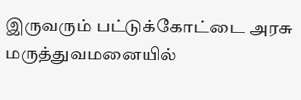இருவரும் பட்டுக்கோட்டை அரசு மருத்துவமனையில்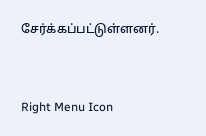சேர்க்கப்பட்டுள்ளனர்.



Right Menu Icon